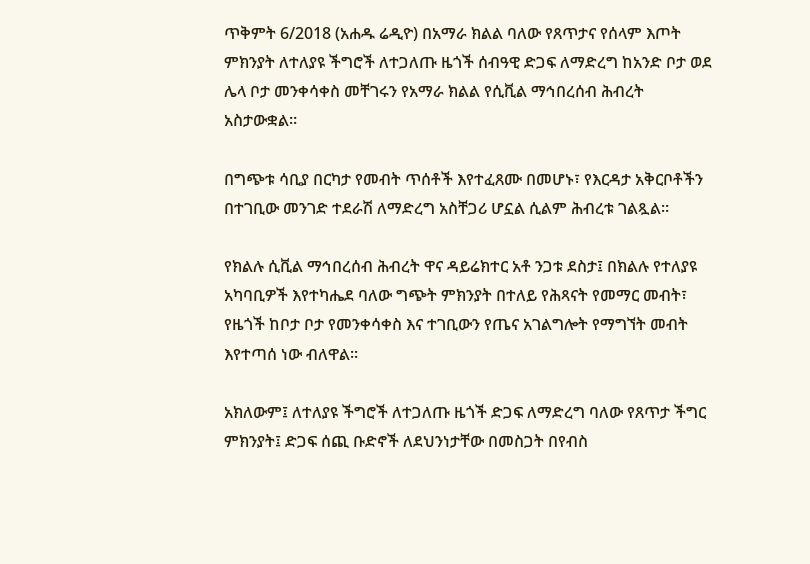ጥቅምት 6/2018 (አሐዱ ሬዲዮ) በአማራ ክልል ባለው የጸጥታና የሰላም እጦት ምክንያት ለተለያዩ ችግሮች ለተጋለጡ ዜጎች ሰብዓዊ ድጋፍ ለማድረግ ከአንድ ቦታ ወደ ሌላ ቦታ መንቀሳቀስ መቸገሩን የአማራ ክልል የሲቪል ማኅበረሰብ ሕብረት አስታውቋል።

በግጭቱ ሳቢያ በርካታ የመብት ጥሰቶች እየተፈጸሙ በመሆኑ፣ የእርዳታ አቅርቦቶችን በተገቢው መንገድ ተደራሽ ለማድረግ አስቸጋሪ ሆኗል ሲልም ሕብረቱ ገልጿል።

የክልሉ ሲቪል ማኅበረሰብ ሕብረት ዋና ዳይሬክተር አቶ ንጋቱ ደስታ፤ በክልሉ የተለያዩ አካባቢዎች እየተካሔደ ባለው ግጭት ምክንያት በተለይ የሕጻናት የመማር መብት፣ የዜጎች ከቦታ ቦታ የመንቀሳቀስ እና ተገቢውን የጤና አገልግሎት የማግኘት መብት እየተጣሰ ነው ብለዋል፡፡

አክለውም፤ ለተለያዩ ችግሮች ለተጋለጡ ዜጎች ድጋፍ ለማድረግ ባለው የጸጥታ ችግር ምክንያት፤ ድጋፍ ሰጪ ቡድኖች ለደህንነታቸው በመስጋት በየብስ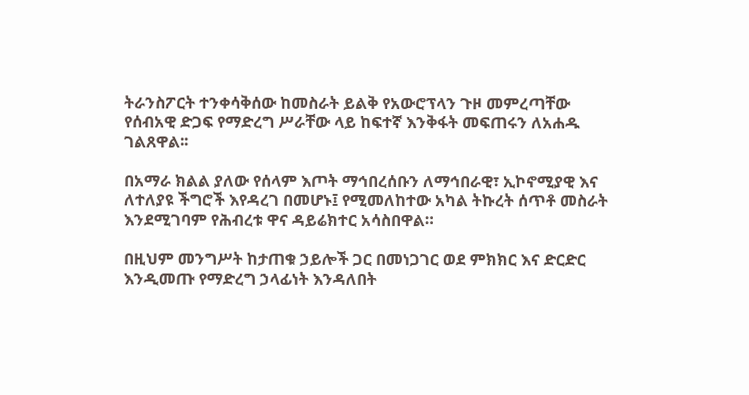ትራንስፖርት ተንቀሳቅሰው ከመስራት ይልቅ የአውሮፕላን ጉዞ መምረጣቸው የሰብአዊ ድጋፍ የማድረግ ሥራቸው ላይ ከፍተኛ እንቅፋት መፍጠሩን ለአሐዱ ገልጸዋል፡፡

በአማራ ክልል ያለው የሰላም እጦት ማኅበረሰቡን ለማኅበራዊ፣ ኢኮኖሚያዊ እና ለተለያዩ ችግሮች እየዳረገ በመሆኑ፤ የሚመለከተው አካል ትኩረት ሰጥቶ መስራት እንደሚገባም የሕብረቱ ዋና ዳይሬክተር አሳስበዋል።

በዚህም መንግሥት ከታጠቁ ኃይሎች ጋር በመነጋገር ወደ ምክክር እና ድርድር እንዲመጡ የማድረግ ኃላፊነት እንዳለበት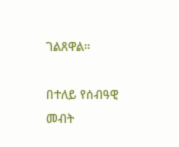ገልጸዋል።

በተለይ የሰብዓዊ መብት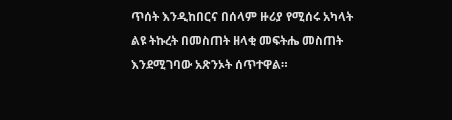ጥሰት እንዲከበርና በሰላም ዙሪያ የሚሰሩ አካላት ልዩ ትኩረት በመስጠት ዘላቂ መፍትሔ መስጠት እንደሚገባው አጽንኦት ሰጥተዋል።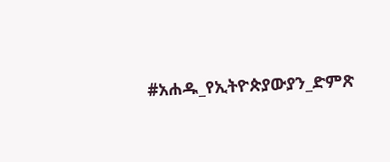#አሐዱ_የኢትዮጵያውያን_ድምጽ